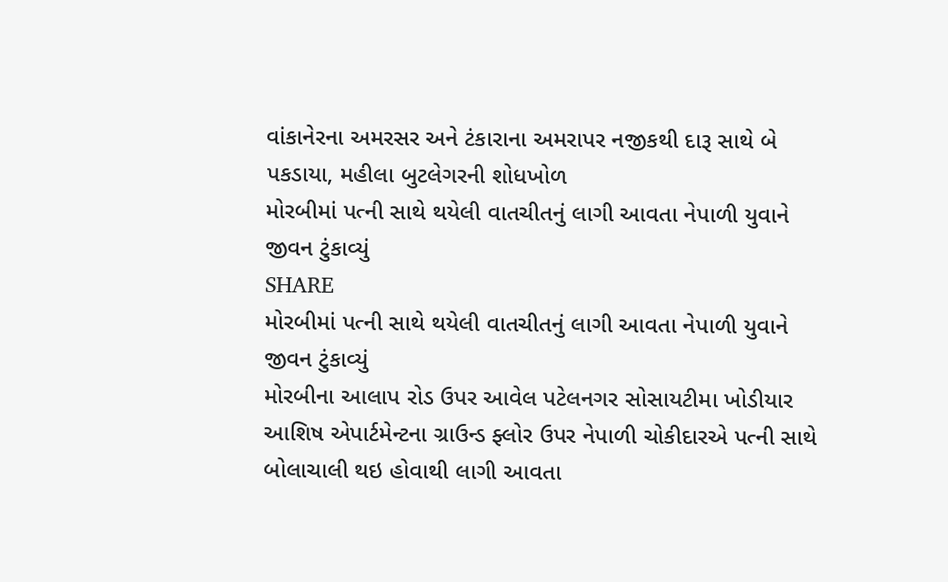વાંકાનેરના અમરસર અને ટંકારાના અમરાપર નજીકથી દારૂ સાથે બે પકડાયા, મહીલા બુટલેગરની શોધખોળ
મોરબીમાં પત્ની સાથે થયેલી વાતચીતનું લાગી આવતા નેપાળી યુવાને જીવન ટુંકાવ્યું
SHARE
મોરબીમાં પત્ની સાથે થયેલી વાતચીતનું લાગી આવતા નેપાળી યુવાને જીવન ટુંકાવ્યું
મોરબીના આલાપ રોડ ઉપર આવેલ પટેલનગર સોસાયટીમા ખોડીયાર આશિષ એપાર્ટમેન્ટના ગ્રાઉન્ડ ફ્લોર ઉપર નેપાળી ચોકીદારએ પત્ની સાથે બોલાચાલી થઇ હોવાથી લાગી આવતા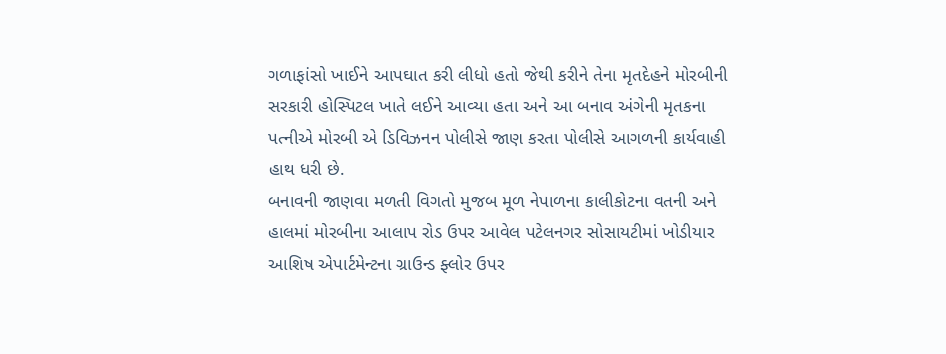ગળાફાંસો ખાઈને આપઘાત કરી લીધો હતો જેથી કરીને તેના મૃતદેહને મોરબીની સરકારી હોસ્પિટલ ખાતે લઈને આવ્યા હતા અને આ બનાવ અંગેની મૃતકના પત્નીએ મોરબી એ ડિવિઝનન પોલીસે જાણ કરતા પોલીસે આગળની કાર્યવાહી હાથ ધરી છે.
બનાવની જાણવા મળતી વિગતો મુજબ મૂળ નેપાળના કાલીકોટના વતની અને હાલમાં મોરબીના આલાપ રોડ ઉપર આવેલ પટેલનગર સોસાયટીમાં ખોડીયાર આશિષ એપાર્ટમેન્ટના ગ્રાઉન્ડ ફ્લોર ઉપર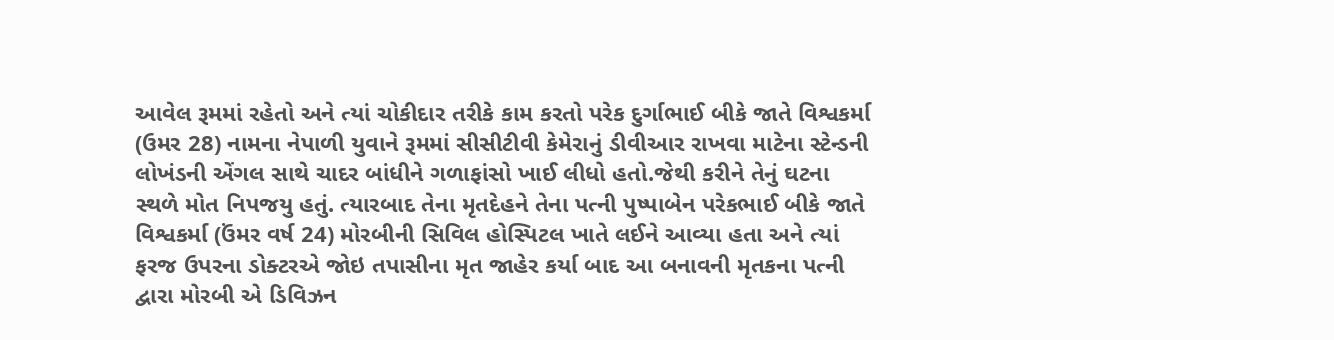આવેલ રૂમમાં રહેતો અને ત્યાં ચોકીદાર તરીકે કામ કરતો પરેક દુર્ગાભાઈ બીકે જાતે વિશ્વકર્મા (ઉમર 28) નામના નેપાળી યુવાને રૂમમાં સીસીટીવી કેમેરાનું ડીવીઆર રાખવા માટેના સ્ટેન્ડની લોખંડની એંગલ સાથે ચાદર બાંધીને ગળાફાંસો ખાઈ લીધો હતો.જેથી કરીને તેનું ઘટના સ્થળે મોત નિપજયુ હતું. ત્યારબાદ તેના મૃતદેહને તેના પત્ની પુષ્પાબેન પરેકભાઈ બીકે જાતે વિશ્વકર્મા (ઉંમર વર્ષ 24) મોરબીની સિવિલ હોસ્પિટલ ખાતે લઈને આવ્યા હતા અને ત્યાં ફરજ ઉપરના ડોક્ટરએ જોઇ તપાસીના મૃત જાહેર કર્યા બાદ આ બનાવની મૃતકના પત્ની દ્વારા મોરબી એ ડિવિઝન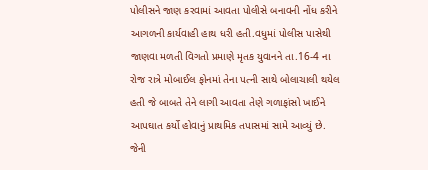પોલીસને જાણ કરવામાં આવતા પોલીસે બનાવની નોંધ કરીને આગળની કાર્યવાહી હાથ ધરી હતી.વધુમાં પોલીસ પાસેથી જાણવા મળતી વિગતો પ્રમાણે મૃતક યુવાનને તા.16-4 ના રોજ રાત્રે મોબાઈલ ફોનમાં તેના પત્ની સાથે બોલાચાલી થયેલ હતી જે બાબતે તેને લાગી આવતા તેણે ગળાફાંસો ખાઈને આપઘાત કર્યો હોવાનું પ્રાથમિક તપાસમાં સામે આવ્યું છે. જેની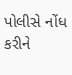પોલીસે નોંધ કરીને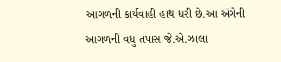આગળની કાર્યવાહી હાથ ધરી છે.આ અંગેની આગળની વધુ તપાસ જે.એ.ઝાલા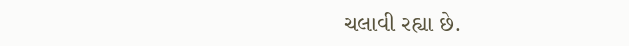ચલાવી રહ્યા છે.